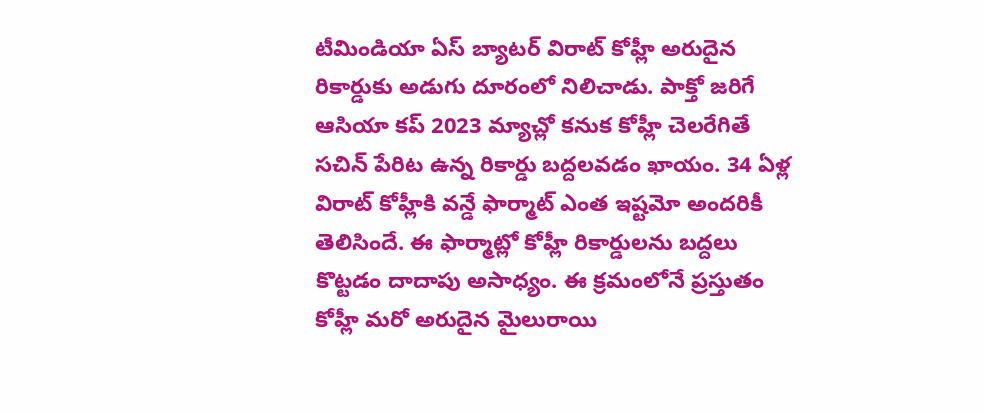టీమిండియా ఏస్ బ్యాటర్ విరాట్ కోహ్లీ అరుదైన రికార్డుకు అడుగు దూరంలో నిలిచాడు. పాక్తో జరిగే ఆసియా కప్ 2023 మ్యాచ్లో కనుక కోహ్లీ చెలరేగితే సచిన్ పేరిట ఉన్న రికార్డు బద్దలవడం ఖాయం. 34 ఏళ్ల విరాట్ కోహ్లీకి వన్డే ఫార్మాట్ ఎంత ఇష్టమో అందరికీ తెలిసిందే. ఈ ఫార్మాట్లో కోహ్లీ రికార్డులను బద్దలు కొట్టడం దాదాపు అసాధ్యం. ఈ క్రమంలోనే ప్రస్తుతం కోహ్లీ మరో అరుదైన మైలురాయి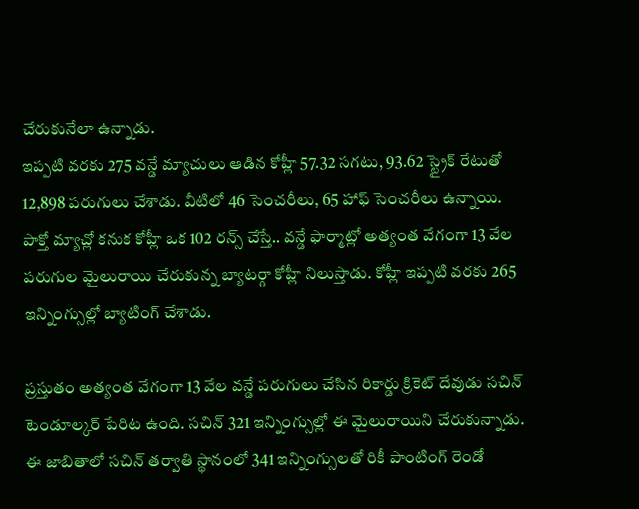చేరుకునేలా ఉన్నాడు.
ఇప్పటి వరకు 275 వన్డే మ్యాచులు ఆడిన కోహ్లీ 57.32 సగటు, 93.62 స్ట్రైక్ రేటుతో 12,898 పరుగులు చేశాడు. వీటిలో 46 సెంచరీలు, 65 హాఫ్ సెంచరీలు ఉన్నాయి. పాక్తో మ్యాచ్లో కనుక కోహ్లీ ఒక 102 రన్స్ చేస్తే.. వన్డే ఫార్మాట్లో అత్యంత వేగంగా 13 వేల పరుగుల మైలురాయి చేరుకున్న బ్యాటర్గా కోహ్లీ నిలుస్తాడు. కోహ్లీ ఇప్పటి వరకు 265 ఇన్నింగ్సుల్లో బ్యాటింగ్ చేశాడు.

ప్రస్తుతం అత్యంత వేగంగా 13 వేల వన్డే పరుగులు చేసిన రికార్డు క్రికెట్ దేవుడు సచిన్ టెండూల్కర్ పేరిట ఉంది. సచిన్ 321 ఇన్నింగ్సుల్లో ఈ మైలురాయిని చేరుకున్నాడు. ఈ జాబితాలో సచిన్ తర్వాతి స్థానంలో 341 ఇన్నింగ్సులతో రికీ పాంటింగ్ రెండో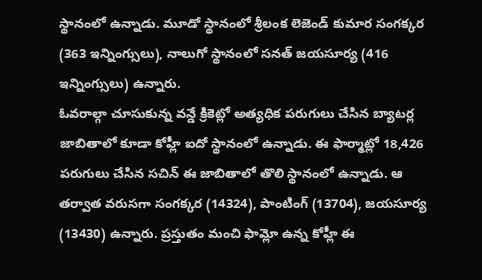స్థానంలో ఉన్నాడు. మూడో స్థానంలో శ్రీలంక లెజెండ్ కుమార సంగక్కర (363 ఇన్నింగ్సులు), నాలుగో స్థానంలో సనత్ జయసూర్య (416 ఇన్నింగ్సులు) ఉన్నారు.
ఓవరాల్గా చూసుకున్న వన్డే క్రికెట్లో అత్యధిక పరుగులు చేసిన బ్యాటర్ల జాబితాలో కూడా కోహ్లీ ఐదో స్థానంలో ఉన్నాడు. ఈ ఫార్మాట్లో 18,426 పరుగులు చేసిన సచిన్ ఈ జాబితాలో తొలి స్థానంలో ఉన్నాడు. ఆ తర్వాత వరుసగా సంగక్కర (14324), పాంటింగ్ (13704), జయసూర్య (13430) ఉన్నారు. ప్రస్తుతం మంచి ఫామ్లో ఉన్న కోహ్లీ ఈ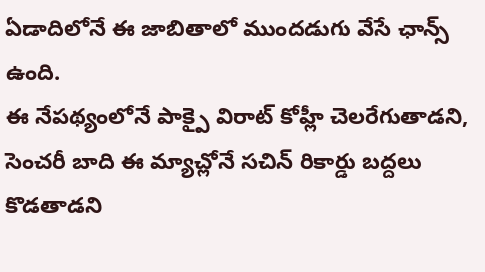ఏడాదిలోనే ఈ జాబితాలో ముందడుగు వేసే ఛాన్స్ ఉంది.
ఈ నేపథ్యంలోనే పాక్పై విరాట్ కోహ్లీ చెలరేగుతాడని, సెంచరీ బాది ఈ మ్యాచ్లోనే సచిన్ రికార్డు బద్దలు కొడతాడని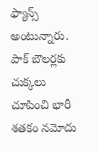ఫ్యాన్స్ అంటున్నారు. పాక్ బౌలర్లకు చుక్కలు చూపించి భారీ శతకం నమోదు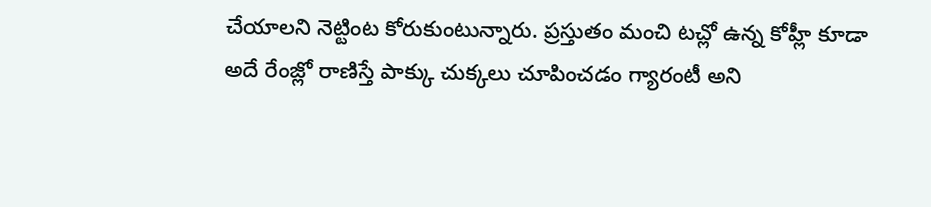చేయాలని నెట్టింట కోరుకుంటున్నారు. ప్రస్తుతం మంచి టచ్లో ఉన్న కోహ్లీ కూడా అదే రేంజ్లో రాణిస్తే పాక్కు చుక్కలు చూపించడం గ్యారంటీ అని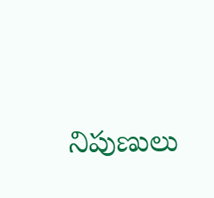నిపుణులు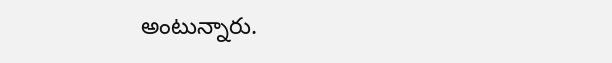అంటున్నారు.